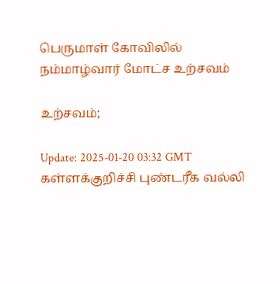பெருமாள் கோவிலில் நம்மாழ்வார் மோட்ச உற்சவம்

உற்சவம்;

Update: 2025-01-20 03:32 GMT
கள்ளக்குறிச்சி புண்டரீக வல்லி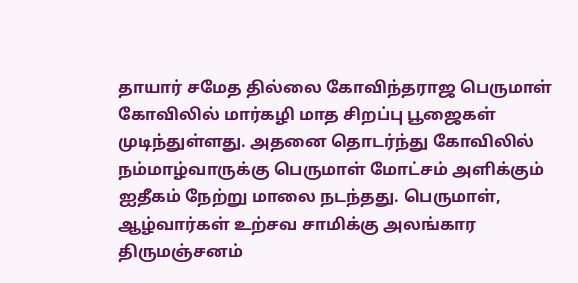தாயார் சமேத தில்லை கோவிந்தராஜ பெருமாள் கோவிலில் மார்கழி மாத சிறப்பு பூஜைகள் முடிந்துள்ளது. அதனை தொடர்ந்து கோவிலில் நம்மாழ்வாருக்கு பெருமாள் மோட்சம் அளிக்கும் ஐதீகம் நேற்று மாலை நடந்தது. பெருமாள், ஆழ்வார்கள் உற்சவ சாமிக்கு அலங்கார திருமஞ்சனம்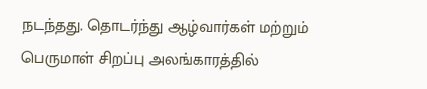நடந்தது. தொடர்ந்து ஆழ்வார்கள் மற்றும் பெருமாள் சிறப்பு அலங்காரத்தில்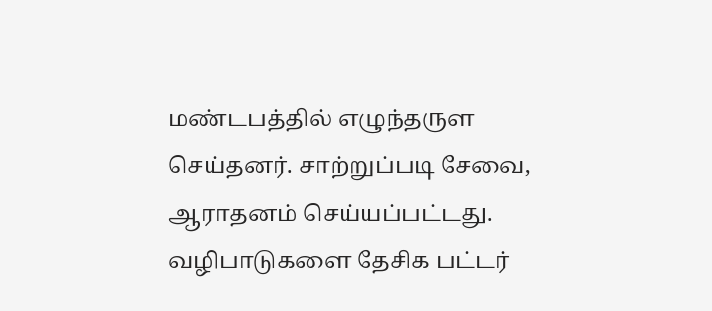மண்டபத்தில் எழுந்தருள செய்தனர். சாற்றுப்படி சேவை, ஆராதனம் செய்யப்பட்டது. வழிபாடுகளை தேசிக பட்டர்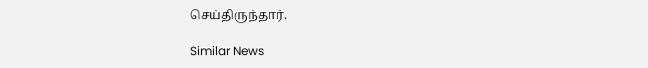செய்திருந்தார்.

Similar News